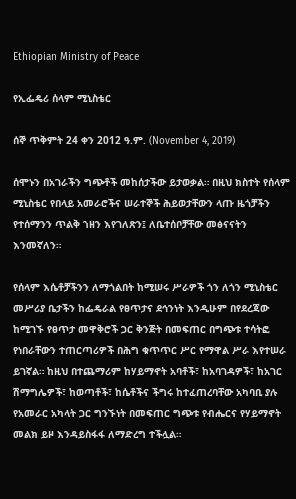Ethiopian Ministry of Peace

የኢፌዴሪ ሰላም ሚኒስቴር

ሰኞ ጥቅምት 24 ቀን 2012 ዓ.ም. (November 4, 2019)

ሰሞኑን በአገራችን ግጭቶች መከሰታችው ይታወቃል። በዚህ ክስተት የሰላም ሚኒስቴር የበላይ አመራሮችና ሠራተኞች ሕይወታቸውን ላጡ ዜጎቻችን የተሰማንን ጥልቅ ኀዘን እየገለጽን፤ ለቤተሰቦቻቸው መፅናናትን እንመኛለን።

የሰላም እሴቶቻችንን ለማጎልበት ከሚሠሩ ሥራዎች ጎን ለጎን ሚኒስቴር መሥሪያ ቤታችን ከፌዴራል የፀጥታና ደኅንነት እንዲሁም በየደረጃው ከሚገኙ የፀጥታ መዋቅሮች ጋር ቅንጅት በመፍጠር በግጭቱ ተሳትፎ የነበራቸውን ተጠርጣሪዎች በሕግ ቁጥጥር ሥር የማዋል ሥራ እየተሠራ ይገኛል። ከዚህ በተጨማሪም ከሃይማኖት አባቶች፣ ከአባገዳዎች፣ ከአገር ሽማግሌዎች፣ ከወጣቶች፣ ከሴቶችና ችግሩ ከተፈጠረባቸው አካባቢ ያሉ የአመራር አካላት ጋር ግንኙነት በመፍጠር ግጭቱ የብሔርና የሃይማኖት መልክ ይዞ እንዳይስፋፋ ለማድረግ ተችሏል።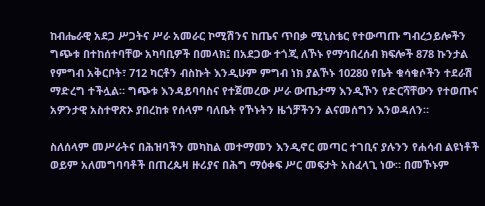ከብሔራዊ አደጋ ሥጋትና ሥራ አመራር ኮሚሽንና ከጤና ጥበቃ ሚኒስቴር የተውጣጡ ግብረኃይሎችን ግጭቱ በተከሰተባቸው አካባቢዎች በመላክ፤ በአደጋው ተጎጂ ለኾኑ የማኅበረሰብ ክፍሎች 878 ኩንታል የምግብ አቅርቦት፣ 712 ካርቶን ብስኩት እንዲሁም ምግብ ነክ ያልኾኑ 10280 የቤት ቁሳቁሶችን ተደራሽ ማድረግ ተችሏል። ግጭቱ እንዳይባባስና የተጀመረው ሥራ ውጤታማ እንዲኾን የድርሻቸውን የተወጡና አዎንታዊ አስተዋጽኦ ያበረከቱ የሰላም ባለቤት የኾኑትን ዜጎቻችንን ልናመሰግን እንወዳለን።

ስለሰላም መሥራትና በሕዝባችን መካከል መተማመን እንዲኖር መጣር ተገቢና ያሉንን የሐሳብ ልዩነቶች ወይም አለመግባባቶች በጠረጴዛ ዙሪያና በሕግ ማዕቀፍ ሥር መፍታት አስፈላጊ ነው። በመኾኑም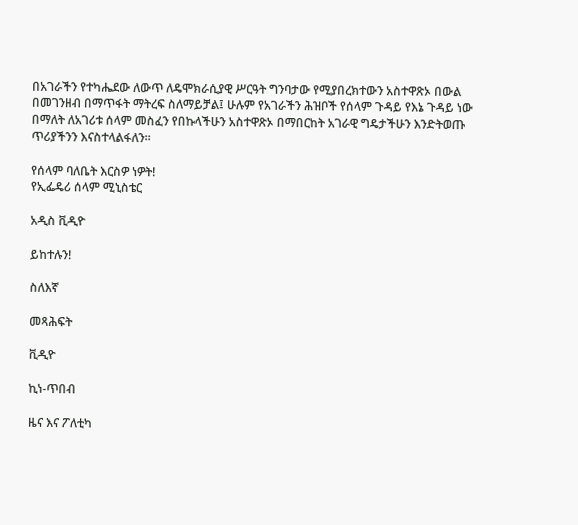በአገራችን የተካሔደው ለውጥ ለዴሞክራሲያዊ ሥርዓት ግንባታው የሚያበረክተውን አስተዋጽኦ በውል በመገንዘብ በማጥፋት ማትረፍ ስለማይቻል፤ ሁሉም የአገራችን ሕዝቦች የሰላም ጉዳይ የእኔ ጉዳይ ነው በማለት ለአገሪቱ ሰላም መስፈን የበኩላችሁን አስተዋጽኦ በማበርከት አገራዊ ግዴታችሁን እንድትወጡ ጥሪያችንን እናስተላልፋለን።

የሰላም ባለቤት እርስዎ ነዎት!
የኢፌዴሪ ሰላም ሚኒስቴር

አዲስ ቪዲዮ

ይከተሉን!

ስለእኛ

መጻሕፍት

ቪዲዮ

ኪነ-ጥበብ

ዜና እና ፖለቲካ